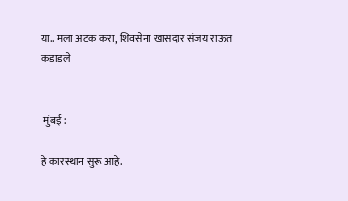या.. मला अटक करा, शिवसेना खासदार संजय राऊत कडाडले


 मुंबई :

हे कारस्थान सुरू आहे.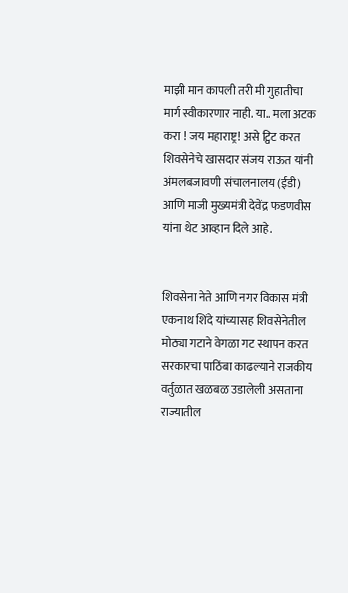माझी मान कापली तरी मी गुहातीचा मार्ग स्वीकारणार नाही. या.. मला अटक करा ! जय महाराष्ट्र! असे ट्विट करत शिवसेनेचे खासदार संजय राऊत यांनी अंमलबजावणी संचालनालय (ईडी) आणि माजी मुख्यमंत्री देवेंद्र फडणवीस यांना थेट आव्हान दिले आहे.


शिवसेना नेते आणि नगर विकास मंत्री एकनाथ शिंदे यांच्यासह शिवसेनेतील मोठ्या गटाने वेगळा गट स्थापन करत सरकारचा पाठिंबा काढल्याने राजकीय वर्तुळात खळबळ उडालेली असताना राज्यातील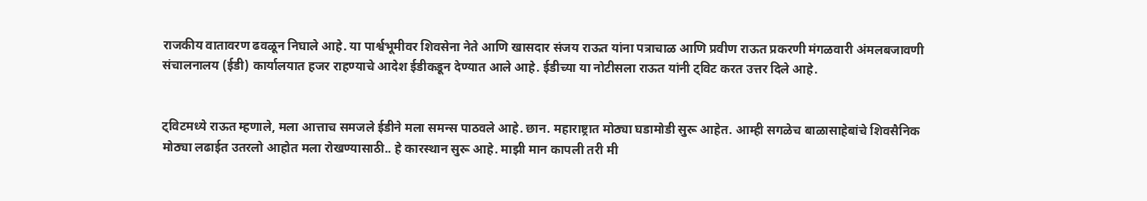राजकीय वातावरण ढवळून निघाले आहे. या पार्श्वभूमीवर शिवसेना नेते आणि खासदार संजय राऊत यांना पत्राचाळ आणि प्रवीण राऊत प्रकरणी मंगळवारी अंमलबजावणी संचालनालय (ईडी) कार्यालयात हजर राहण्याचे आदेश ईडीकडून देण्यात आले आहे. ईडीच्या या नोटीसला राऊत यांनी ट्विट करत उत्तर दिले आहे.


ट्विटमध्ये राऊत म्हणाले, मला आत्ताच समजले ईडीने मला समन्स पाठवले आहे. छान. महाराष्ट्रात मोठ्या घडामोडी सुरू आहेत. आम्ही सगळेच बाळासाहेबांचे शिवसैनिक मोठ्या लढाईत उतरलो आहोत मला रोखण्यासाठी.. हे कारस्थान सुरू आहे. माझी मान कापली तरी मी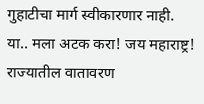गुहाटीचा मार्ग स्वीकारणार नाही. या.. मला अटक करा! जय महाराष्ट्र! राज्यातील वातावरण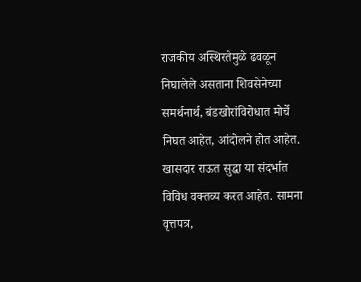राजकीय अस्थिरतेमुळे ढवळून निघालेले असताना शिवसेनेच्या समर्थनार्थ, बंडखोरांविरोधात मोर्चे निघत आहेत, आंदोलने होत आहेत. खासदार राऊत सुद्धा या संदर्भात विविध वक्तव्य करत आहेत. सामना वृत्तपत्र,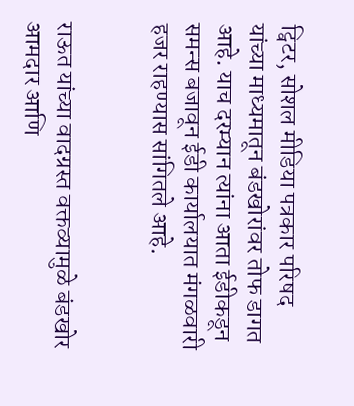ट्विटर, सोशल मीडिया पत्रकार परिषद यांच्या माध्यमातून बंडखोरांवर तोफ डागत आहे. याच दरम्यान त्यांना आता ईडीकडून समन्स बजावून ईडी कार्यालयात मंगळवारी हजर राहण्यास सांगितले आहे.


राऊत यांच्या वादग्रस्त वक्तव्यामुळे बंडखोर आमदार आणि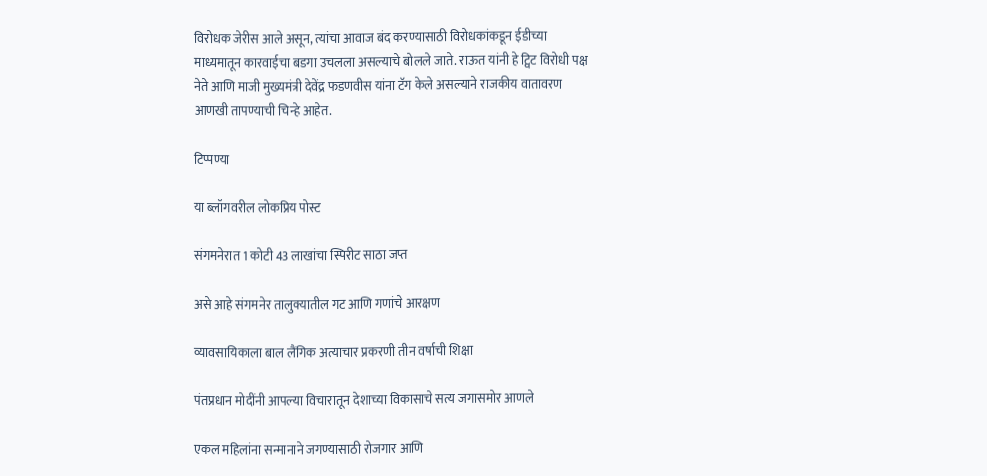विरोधक जेरीस आले असून, त्यांचा आवाज बंद करण्यासाठी विरोधकांकडून ईडीच्या माध्यमातून कारवाईचा बडगा उचलला असल्याचे बोलले जाते. राऊत यांनी हे ट्विट विरोधी पक्ष नेते आणि माजी मुख्यमंत्री देवेंद्र फडणवीस यांना टॅग केले असल्याने राजकीय वातावरण आणखी तापण्याची चिन्हे आहेत.

टिप्पण्या

या ब्लॉगवरील लोकप्रिय पोस्ट

संगमनेरात 1 कोटी 43 लाखांचा स्पिरीट साठा जप्त

असे आहे संगमनेर तालुक्यातील गट आणि गणांचे आरक्षण

व्यावसायिकाला बाल लैंगिक अत्याचार प्रकरणी तीन वर्षाची शिक्षा

पंतप्रधान मोदींनी आपल्या विचारातून देशाच्या विकासाचे सत्य जगासमोर आणले

एकल महिलांना सन्मानाने जगण्यासाठी रोजगार आणि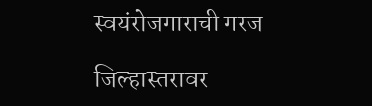स्वयंरोजगाराची गरज

जिल्हास्तरावर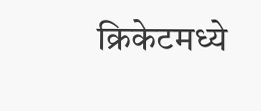क्रिकेटमध्ये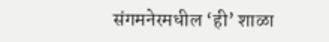संगमनेरमधील ‘ही’ शाळा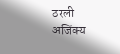ठरली अजिंक्य